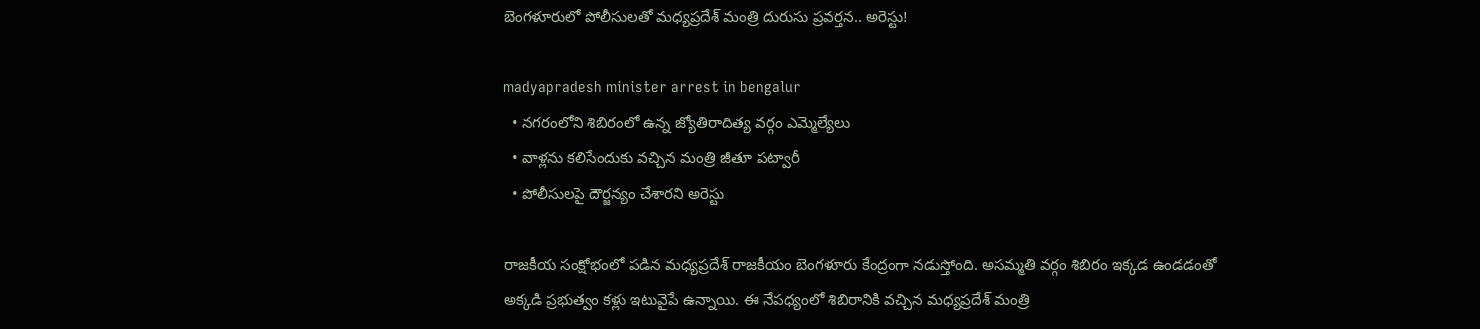బెంగళూరులో పోలీసులతో మధ్యప్రదేశ్ మంత్రి దురుసు ప్రవర్తన.. అరెస్టు!

madyapradesh minister arrest in bengalur
  • నగరంలోని శిబిరంలో ఉన్న జ్యోతిరాదిత్య వర్గం ఎమ్మెల్యేలు
  • వాళ్లను కలిసేందుకు వచ్చిన మంత్రి జీతూ పట్వారీ
  • పోలీసులపై దౌర్జన్యం చేశారని అరెస్టు

రాజకీయ సంక్షోభంలో పడిన మధ్యప్రదేశ్ రాజకీయం బెంగళూరు కేంద్రంగా నడుస్తోంది. అసమ్మతి వర్గం శిబిరం ఇక్కడ ఉండడంతో అక్కడి ప్రభుత్వం కళ్లు ఇటువైపే ఉన్నాయి. ఈ నేపధ్యంలో శిబిరానికి వచ్చిన మధ్యప్రదేశ్ మంత్రి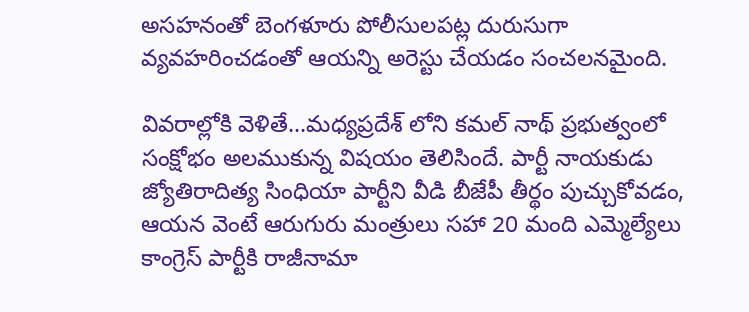అసహనంతో బెంగళూరు పోలీసులపట్ల దురుసుగా వ్యవహరించడంతో ఆయన్ని అరెస్టు చేయడం సంచలనమైంది.

వివరాల్లోకి వెళితే...మధ్యప్రదేశ్ లోని కమల్ నాథ్ ప్రభుత్వంలో సంక్షోభం అలముకున్న విషయం తెలిసిందే. పార్టీ నాయకుడు జ్యోతిరాదిత్య సింధియా పార్టీని వీడి బీజేపీ తీర్థం పుచ్చుకోవడం, ఆయన వెంటే ఆరుగురు మంత్రులు సహా 20 మంది ఎమ్మెల్యేలు కాంగ్రెస్ పార్టీకి రాజీనామా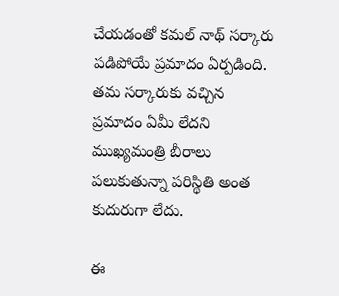చేయడంతో కమల్ నాథ్ సర్కారు పడిపోయే ప్రమాదం ఏర్పడింది. తమ సర్కారుకు వచ్చిన ప్రమాదం ఏమీ లేదని ముఖ్యమంత్రి బీరాలు పలుకుతున్నా పరిస్థితి అంత కుదురుగా లేదు.

ఈ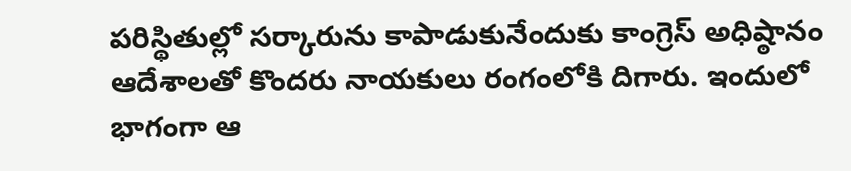పరిస్థితుల్లో సర్కారును కాపాడుకునేందుకు కాంగ్రెస్ అధిష్ఠానం ఆదేశాలతో కొందరు నాయకులు రంగంలోకి దిగారు. ఇందులో భాగంగా ఆ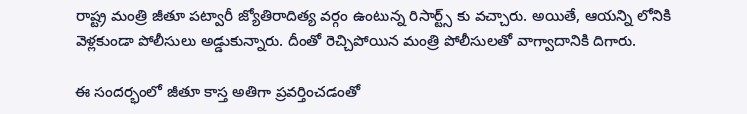రాష్ట్ర మంత్రి జీతూ పట్వారీ జ్యోతిరాదిత్య వర్గం ఉంటున్న రిసార్ట్స్ కు వచ్చారు. అయితే, ఆయన్ని లోనికి వెళ్లకుండా పోలీసులు అడ్డుకున్నారు. దీంతో రెచ్చిపోయిన మంత్రి పోలీసులతో వాగ్వాదానికి దిగారు.

ఈ సందర్భంలో జీతూ కాస్త అతిగా ప్రవర్తించడంతో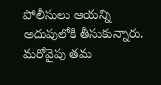పోలీసులు ఆయన్ని అదుపులోకి తీసుకున్నారు. మరోవైపు తమ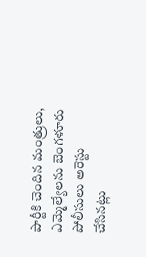పార్టీకి చెందిన మంత్రులు, ఎమ్మెల్యేలను బెంగళూరు పోలీసులు అరెస్టు చేసినట్లు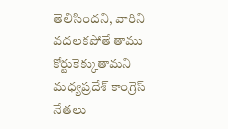తెలిసిందని, వారిని వదలకపోతే తాము కోర్టుకెక్కుతామని మధ్యప్రదేశ్ కాంగ్రెస్ నేతలు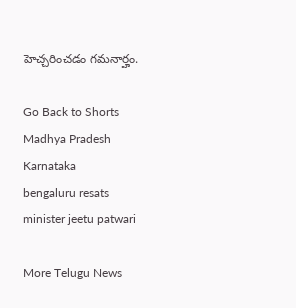హెచ్చరించడం గమనార్హం.

Go Back to Shorts
Madhya Pradesh
Karnataka
bengaluru resats
minister jeetu patwari

More Telugu News